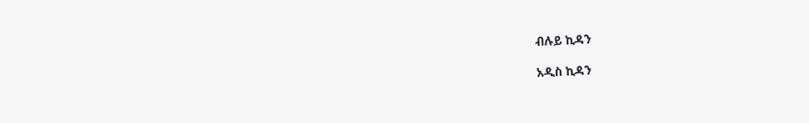ብሉይ ኪዳን

አዲስ ኪዳን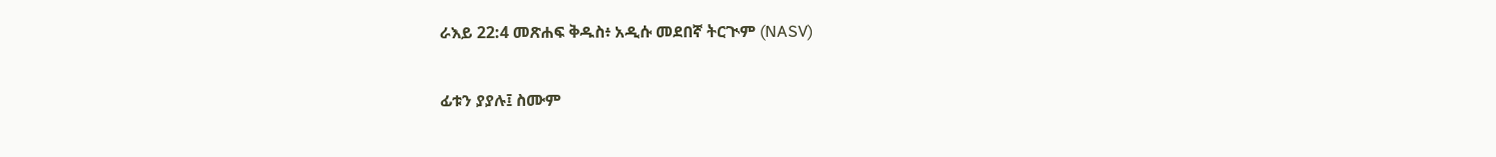ራእይ 22:4 መጽሐፍ ቅዱስ፥ አዲሱ መደበኛ ትርጒም (NASV)

ፊቱን ያያሉ፤ ስሙም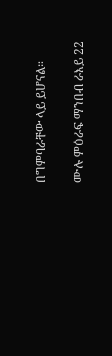በግምባራቸው ላይ ይሆናል።

ሙሉ ምዕራፍ ማንበብ ራእይ 22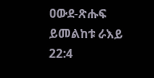ዐውደ-ጽሑፍ ይመልከቱ ራእይ 22:4